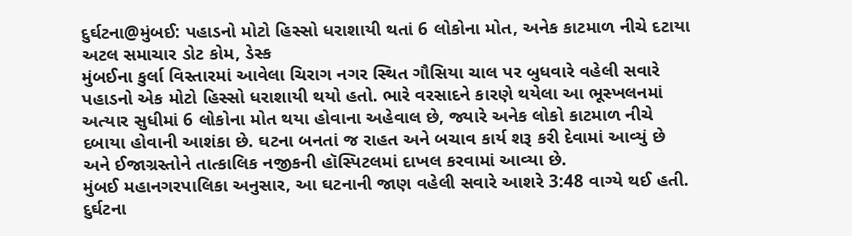દુર્ઘટના@મુંબઈ: પહાડનો મોટો હિસ્સો ધરાશાયી થતાં 6 લોકોના મોત, અનેક કાટમાળ નીચે દટાયા
અટલ સમાચાર ડોટ કોમ, ડેસ્ક
મુંબઈના કુર્લા વિસ્તારમાં આવેલા ચિરાગ નગર સ્થિત ગૌસિયા ચાલ પર બુધવારે વહેલી સવારે પહાડનો એક મોટો હિસ્સો ધરાશાયી થયો હતો. ભારે વરસાદને કારણે થયેલા આ ભૂસ્ખલનમાં અત્યાર સુધીમાં 6 લોકોના મોત થયા હોવાના અહેવાલ છે, જ્યારે અનેક લોકો કાટમાળ નીચે દબાયા હોવાની આશંકા છે. ઘટના બનતાં જ રાહત અને બચાવ કાર્ય શરૂ કરી દેવામાં આવ્યું છે અને ઈજાગ્રસ્તોને તાત્કાલિક નજીકની હૉસ્પિટલમાં દાખલ કરવામાં આવ્યા છે.
મુંબઈ મહાનગરપાલિકા અનુસાર, આ ઘટનાની જાણ વહેલી સવારે આશરે 3:48 વાગ્યે થઈ હતી. દુર્ઘટના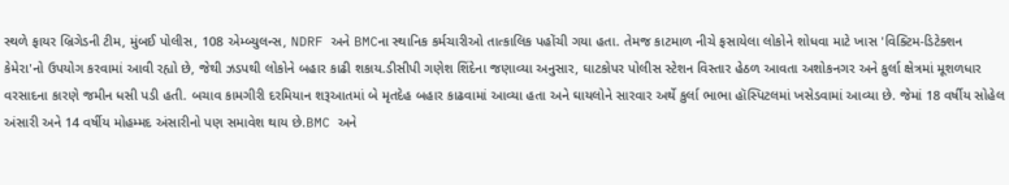સ્થળે ફાયર બ્રિગેડની ટીમ, મુંબઈ પોલીસ, 108 એમ્બ્યુલન્સ, NDRF અને BMCના સ્થાનિક કર્મચારીઓ તાત્કાલિક પહોંચી ગયા હતા. તેમજ કાટમાળ નીચે ફસાયેલા લોકોને શોધવા માટે ખાસ 'વિક્ટિમ-ડિટેક્શન કેમેરા'નો ઉપયોગ કરવામાં આવી રહ્યો છે, જેથી ઝડપથી લોકોને બહાર કાઢી શકાય.ડીસીપી ગણેશ શિંદેના જણાવ્યા અનુસાર, ઘાટકોપર પોલીસ સ્ટેશન વિસ્તાર હેઠળ આવતા અશોકનગર અને કુર્લા ક્ષેત્રમાં મૂશળધાર વરસાદના કારણે જમીન ધસી પડી હતી. બચાવ કામગીરી દરમિયાન શરૂઆતમાં બે મૃતદેહ બહાર કાઢવામાં આવ્યા હતા અને ઘાયલોને સારવાર અર્થે કુર્લા ભાભા હૉસ્પિટલમાં ખસેડવામાં આવ્યા છે. જેમાં 18 વર્ષીય સોહેલ અંસારી અને 14 વર્ષીય મોહમ્મદ અંસારીનો પણ સમાવેશ થાય છે.BMC અને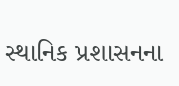સ્થાનિક પ્રશાસનના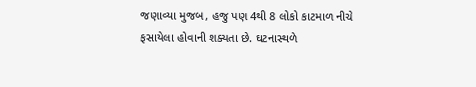જણાવ્યા મુજબ, હજુ પણ 4થી 8 લોકો કાટમાળ નીચે ફસાયેલા હોવાની શક્યતા છે. ઘટનાસ્થળે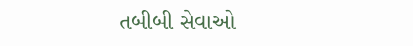તબીબી સેવાઓ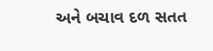અને બચાવ દળ સતત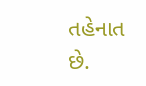તહેનાત છે.